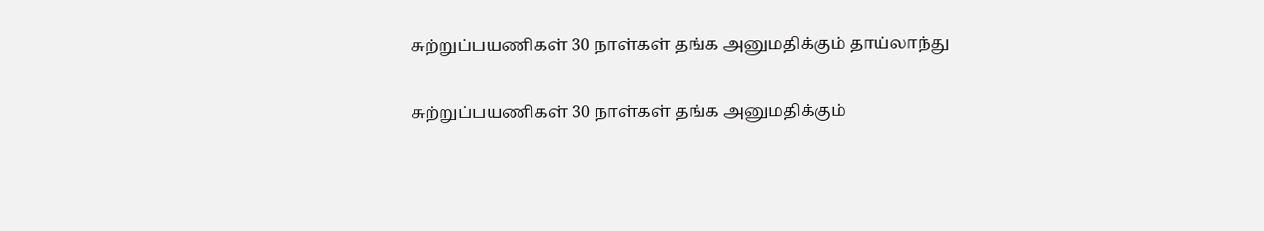சுற்றுப்பயணிகள் 30 நாள்கள் தங்க அனுமதிக்கும் தாய்லாந்து

சுற்றுப்பயணிகள் 30 நாள்கள் தங்க அனுமதிக்கும்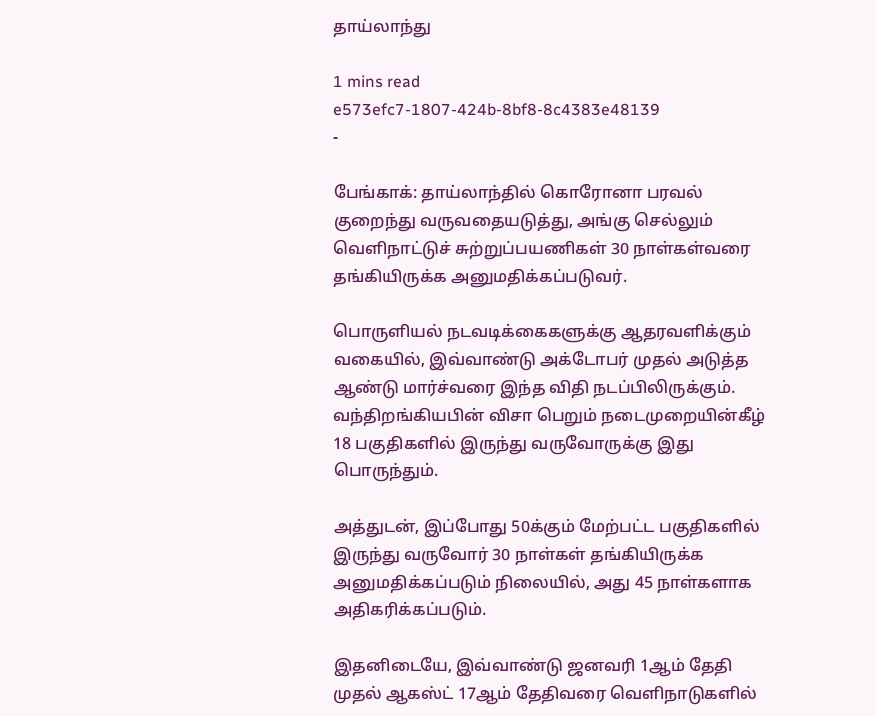தாய்லாந்து

1 mins read
e573efc7-1807-424b-8bf8-8c4383e48139
-

பேங்காக்: தாய்லாந்தில் கொரோனா பரவல் குறைந்து வருவதையடுத்து, அங்கு செல்லும் வெளிநாட்டுச் சுற்றுப்பயணிகள் 30 நாள்கள்வரை தங்கியிருக்க அனுமதிக்கப்படுவர்.

பொருளியல் நடவடிக்கைகளுக்கு ஆதரவளிக்கும் வகையில், இவ்வாண்டு அக்டோபர் முதல் அடுத்த ஆண்டு மார்ச்வரை இந்த விதி நடப்பிலிருக்கும். வந்திறங்கியபின் விசா பெறும் நடைமுறையின்கீழ் 18 பகுதிகளில் இருந்து வருவோருக்கு இது பொருந்தும்.

அத்துடன், இப்போது 50க்கும் மேற்பட்ட பகுதிகளில் இருந்து வருவோர் 30 நாள்கள் தங்கியிருக்க அனுமதிக்கப்படும் நிலையில், அது 45 நாள்களாக அதிகரிக்கப்படும்.

இதனிடையே, இவ்வாண்டு ஜனவரி 1ஆம் தேதி முதல் ஆகஸ்ட் 17ஆம் தேதிவரை வெளிநாடுகளில்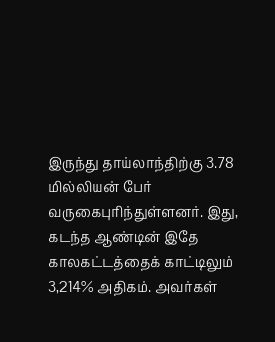இருந்து தாய்லாந்திற்கு 3.78 மில்லியன் பேர் வருகைபுரிந்துள்ளனர். இது, கடந்த ஆண்டின் இதே காலகட்டத்தைக் காட்டிலும் 3,214% அதிகம். அவர்கள்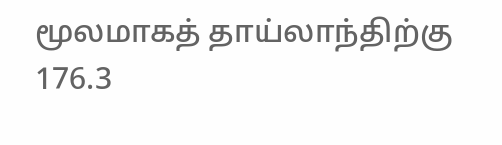மூலமாகத் தாய்லாந்திற்கு 176.3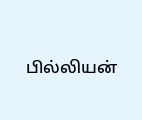பில்லியன்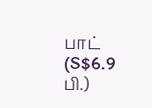பாட் (S$6.9 பி.)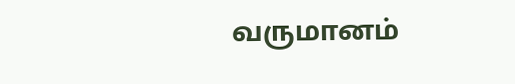வருமானம்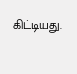கிட்டியது.